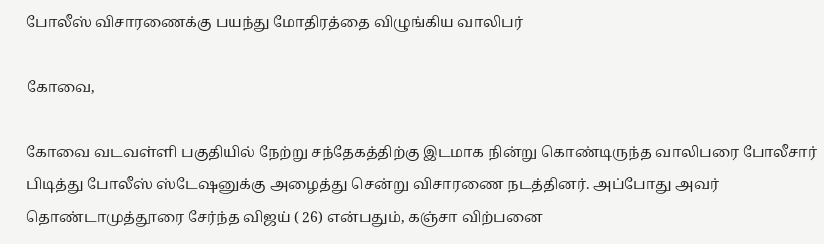போலீஸ் விசாரணைக்கு பயந்து மோதிரத்தை விழுங்கிய வாலிபர்

கோவை,

கோவை வடவள்ளி பகுதியில் நேற்று சந்தேகத்திற்கு இடமாக நின்று கொண்டிருந்த வாலிபரை போலீசார் பிடித்து போலீஸ் ஸ்டேஷனுக்கு அழைத்து சென்று விசாரணை நடத்தினர். அப்போது அவர் தொண்டாமுத்தூரை சேர்ந்த விஜய் ( 26) என்பதும், கஞ்சா விற்பனை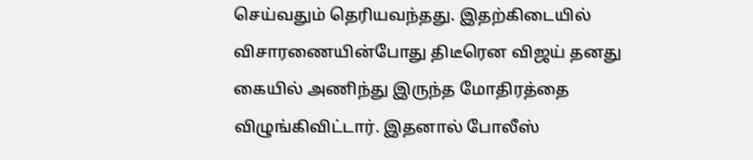செய்வதும் தெரியவந்தது. இதற்கிடையில் விசாரணையின்போது திடீரென விஜய் தனது கையில் அணிந்து இருந்த மோதிரத்தை விழுங்கிவிட்டார். இதனால் போலீஸ்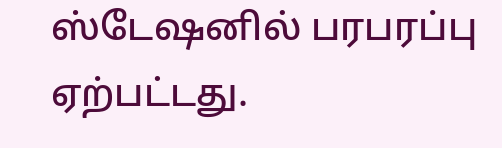ஸ்டேஷனில் பரபரப்பு ஏற்பட்டது.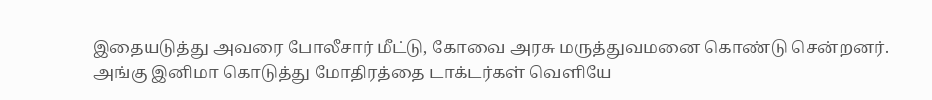இதையடுத்து அவரை போலீசார் மீட்டு, கோவை அரசு மருத்துவமனை கொண்டு சென்றனர். அங்கு இனிமா கொடுத்து மோதிரத்தை டாக்டர்கள் வெளியே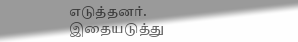எடுத்தனர். இதையடுத்து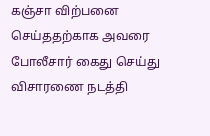கஞ்சா விற்பனை செய்ததற்காக அவரை போலீசார் கைது செய்து விசாரணை நடத்தி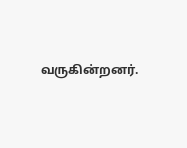வருகின்றனர்.